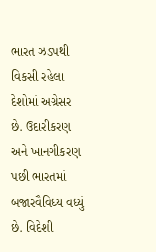ભારત ઝડપથી વિકસી રહેલા દેશોમાં અગ્રેસર છે. ઉદારીકરણ અને ખાનગીકરણ પછી ભારતમાં બજારવૈવિધ્ય વધ્યું છે. વિદેશી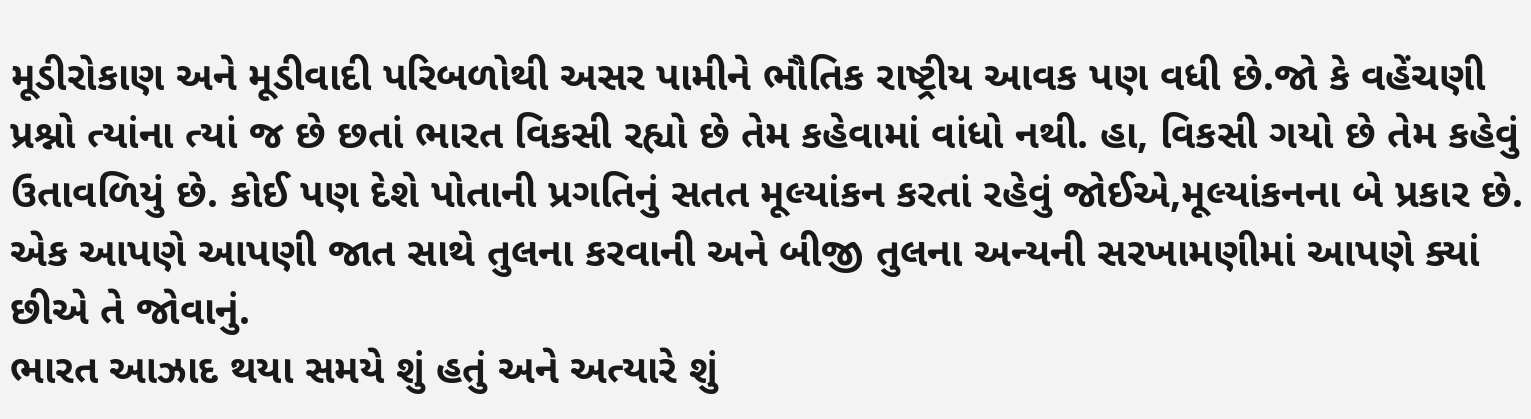મૂડીરોકાણ અને મૂડીવાદી પરિબળોથી અસર પામીને ભૌતિક રાષ્ટ્રીય આવક પણ વધી છે.જો કે વહેંચણી પ્રશ્નો ત્યાંના ત્યાં જ છે છતાં ભારત વિકસી રહ્યો છે તેમ કહેવામાં વાંધો નથી. હા, વિકસી ગયો છે તેમ કહેવું ઉતાવળિયું છે. કોઈ પણ દેશે પોતાની પ્રગતિનું સતત મૂલ્યાંકન કરતાં રહેવું જોઈએ,મૂલ્યાંકનના બે પ્રકાર છે. એક આપણે આપણી જાત સાથે તુલના કરવાની અને બીજી તુલના અન્યની સરખામણીમાં આપણે ક્યાં છીએ તે જોવાનું.
ભારત આઝાદ થયા સમયે શું હતું અને અત્યારે શું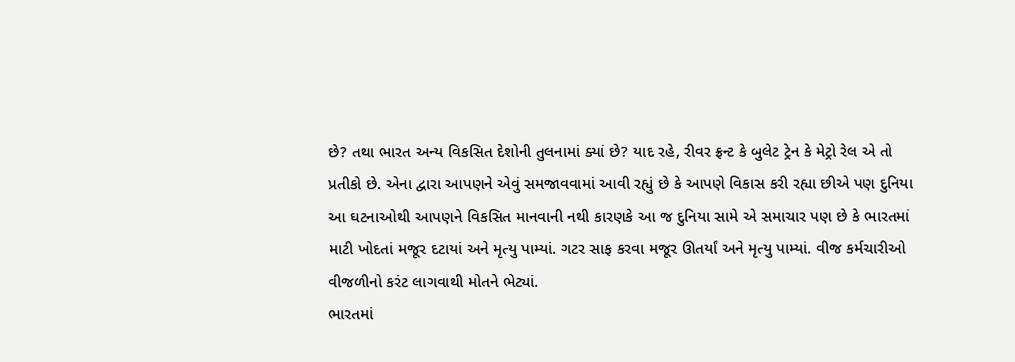છે? તથા ભારત અન્ય વિકસિત દેશોની તુલનામાં ક્યાં છે? યાદ રહે, રીવર ફ્રન્ટ કે બુલેટ ટ્રેન કે મેટ્રો રેલ એ તો પ્રતીકો છે. એના દ્વારા આપણને એવું સમજાવવામાં આવી રહ્યું છે કે આપણે વિકાસ કરી રહ્યા છીએ પણ દુનિયા આ ઘટનાઓથી આપણને વિકસિત માનવાની નથી કારણકે આ જ દુનિયા સામે એ સમાચાર પણ છે કે ભારતમાં માટી ખોદતાં મજૂર દટાયાં અને મૃત્યુ પામ્યાં. ગટર સાફ કરવા મજૂર ઊતર્યાં અને મૃત્યુ પામ્યાં. વીજ કર્મચારીઓ વીજળીનો કરંટ લાગવાથી મોતને ભેટ્યાં.
ભારતમાં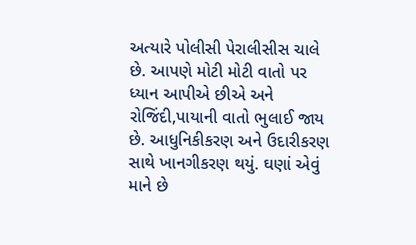અત્યારે પોલીસી પેરાલીસીસ ચાલે છે. આપણે મોટી મોટી વાતો પર ધ્યાન આપીએ છીએ અને રોજિંદી,પાયાની વાતો ભુલાઈ જાય છે. આધુનિકીકરણ અને ઉદારીકરણ સાથે ખાનગીકરણ થયું. ઘણાં એવું માને છે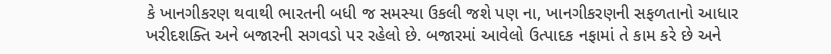કે ખાનગીકરણ થવાથી ભારતની બધી જ સમસ્યા ઉકલી જશે પણ ના, ખાનગીકરણની સફળતાનો આધાર ખરીદશક્તિ અને બજારની સગવડો પર રહેલો છે. બજારમાં આવેલો ઉત્પાદક નફામાં તે કામ કરે છે અને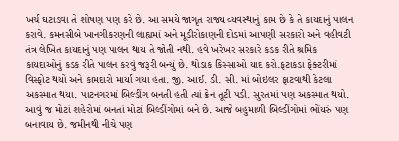ખર્ચ ઘટાડવા તે શોષણ પણ કરે છે. આ સમયે જાગૃત રાજ્ય વ્યવસ્થાનું કામ છે કે તે કાયદાનું પાલન કરાવે. કમનસીબે ખાનગીકરણની લાહ્યમાં અને મૂડીરોકાણની દોડમાં આપણી સરકારો અને વહીવટી તંત્ર લેખિત કાયદાનું પણ પાલન થાય તે જોતી નથી. હવે ખરેખર સરકારે કડક રીતે શ્રમિક કાયદાઓનું કડક રીતે પાલન કરવું જરૂરી બન્યું છે. થોડાક કિસ્સાઓ યાદ કરો.ફટાકડા ફેક્ટરીમાં વિસ્ફોટ થયો અને કામદારો માર્યા ગયા હતા. જી. આઈ. ડી. સી. માં બોઇલર ફાટવાથી કેટલા અકસ્માત થયા. પાટનગરમાં બિલ્ડીંગ બનતી હતી ત્યાં ક્રેન તૂટી પડી. સુરતમાં પણ અકસ્માત થયો.
આવું જ મોટાં શહેરોમાં બનતાં મોટાં બિલ્ડીંગોમાં બને છે. આજે બહુમાળી બિલ્ડીંગોમાં ભોંયરું પણ બનાવાય છે. જમીનથી નીચે પણ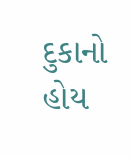દુકાનો હોય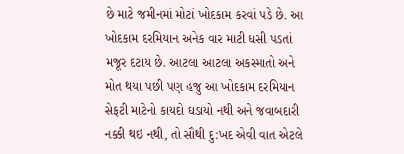છે માટે જમીનમાં મોટાં ખોદકામ કરવાં પડે છે. આ ખોદકામ દરમિયાન અનેક વાર માટી ધસી પડતાં મજૂર દટાય છે. આટલા આટલા અકસ્માતો અને મોત થયા પછી પણ હજુ આ ખોદકામ દરમિયાન સેફટી માટેનો કાયદો ઘડાયો નથી અને જવાબદારી નક્કી થઇ નથી, તો સૌથી દુ:ખદ એવી વાત એટલે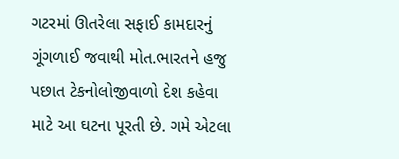ગટરમાં ઊતરેલા સફાઈ કામદારનું ગૂંગળાઈ જવાથી મોત.ભારતને હજુ પછાત ટેકનોલોજીવાળો દેશ કહેવા માટે આ ઘટના પૂરતી છે. ગમે એટલા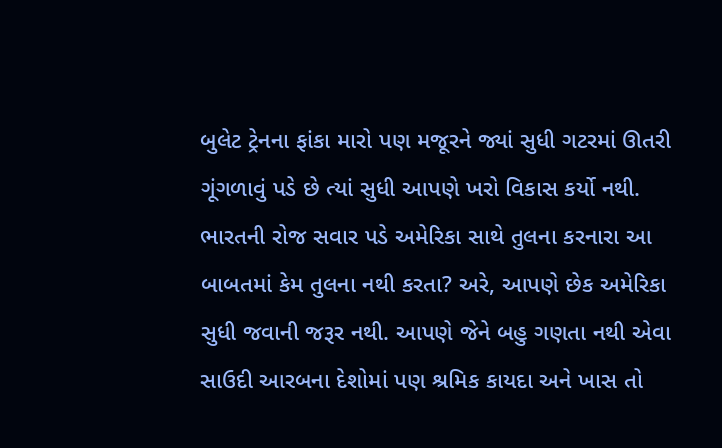બુલેટ ટ્રેનના ફાંકા મારો પણ મજૂરને જ્યાં સુધી ગટરમાં ઊતરી ગૂંગળાવું પડે છે ત્યાં સુધી આપણે ખરો વિકાસ કર્યો નથી.
ભારતની રોજ સવાર પડે અમેરિકા સાથે તુલના કરનારા આ બાબતમાં કેમ તુલના નથી કરતા? અરે, આપણે છેક અમેરિકા સુધી જવાની જરૂર નથી. આપણે જેને બહુ ગણતા નથી એવા સાઉદી આરબના દેશોમાં પણ શ્રમિક કાયદા અને ખાસ તો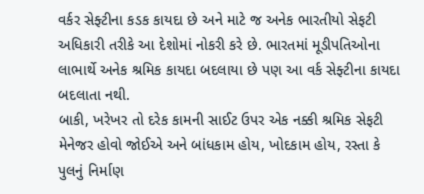વર્કર સેફ્ટીના કડક કાયદા છે અને માટે જ અનેક ભારતીયો સેફટી અધિકારી તરીકે આ દેશોમાં નોકરી કરે છે. ભારતમાં મૂડીપતિઓના લાભાર્થે અનેક શ્રમિક કાયદા બદલાયા છે પણ આ વર્ક સેફ્ટીના કાયદા બદલાતા નથી.
બાકી, ખરેખર તો દરેક કામની સાઈટ ઉપર એક નક્કી શ્રમિક સેફટી મેનેજર હોવો જોઈએ અને બાંધકામ હોય, ખોદકામ હોય, રસ્તા કે પુલનું નિર્માણ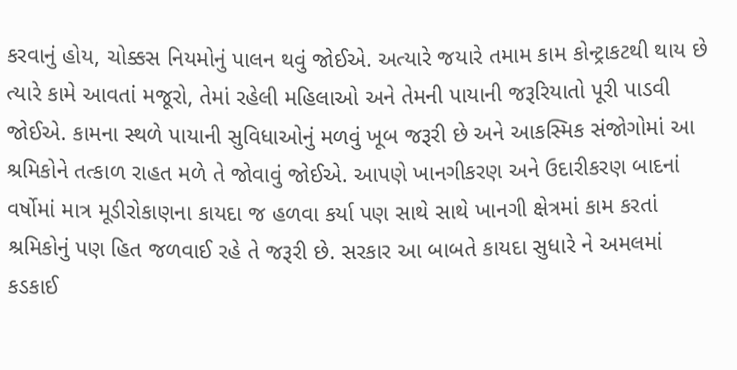કરવાનું હોય, ચોક્કસ નિયમોનું પાલન થવું જોઈએ. અત્યારે જયારે તમામ કામ કોન્ટ્રાકટથી થાય છે ત્યારે કામે આવતાં મજૂરો, તેમાં રહેલી મહિલાઓ અને તેમની પાયાની જરૂરિયાતો પૂરી પાડવી જોઈએ. કામના સ્થળે પાયાની સુવિધાઓનું મળવું ખૂબ જરૂરી છે અને આકસ્મિક સંજોગોમાં આ શ્રમિકોને તત્કાળ રાહત મળે તે જોવાવું જોઈએ. આપણે ખાનગીકરણ અને ઉદારીકરણ બાદનાં વર્ષોમાં માત્ર મૂડીરોકાણના કાયદા જ હળવા કર્યા પણ સાથે સાથે ખાનગી ક્ષેત્રમાં કામ કરતાં શ્રમિકોનું પણ હિત જળવાઈ રહે તે જરૂરી છે. સરકાર આ બાબતે કાયદા સુધારે ને અમલમાં કડકાઈ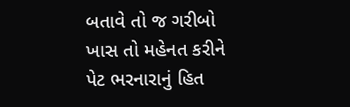બતાવે તો જ ગરીબો ખાસ તો મહેનત કરીને પેટ ભરનારાનું હિત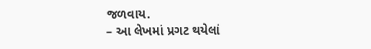જળવાય.
– આ લેખમાં પ્રગટ થયેલાં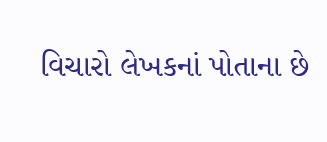વિચારો લેખકનાં પોતાના છે